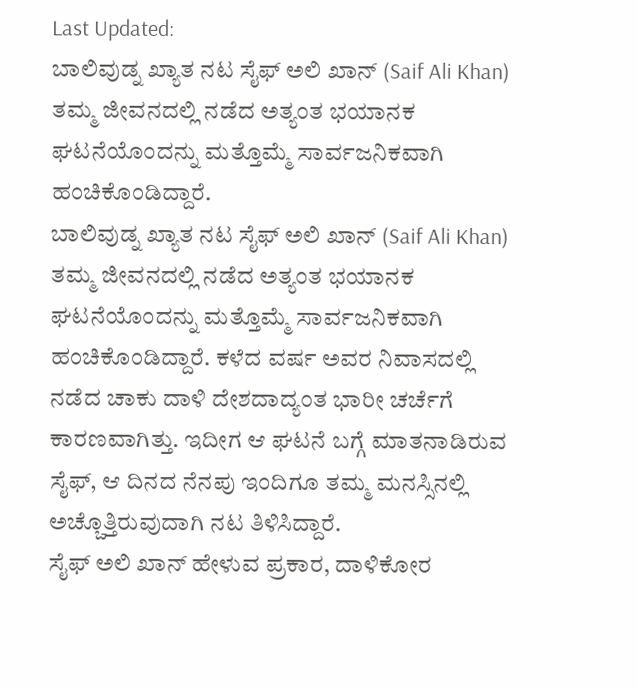Last Updated:
ಬಾಲಿವುಡ್ನ ಖ್ಯಾತ ನಟ ಸೈಫ್ ಅಲಿ ಖಾನ್ (Saif Ali Khan) ತಮ್ಮ ಜೀವನದಲ್ಲಿ ನಡೆದ ಅತ್ಯಂತ ಭಯಾನಕ ಘಟನೆಯೊಂದನ್ನು ಮತ್ತೊಮ್ಮೆ ಸಾರ್ವಜನಿಕವಾಗಿ ಹಂಚಿಕೊಂಡಿದ್ದಾರೆ.
ಬಾಲಿವುಡ್ನ ಖ್ಯಾತ ನಟ ಸೈಫ್ ಅಲಿ ಖಾನ್ (Saif Ali Khan) ತಮ್ಮ ಜೀವನದಲ್ಲಿ ನಡೆದ ಅತ್ಯಂತ ಭಯಾನಕ ಘಟನೆಯೊಂದನ್ನು ಮತ್ತೊಮ್ಮೆ ಸಾರ್ವಜನಿಕವಾಗಿ ಹಂಚಿಕೊಂಡಿದ್ದಾರೆ. ಕಳೆದ ವರ್ಷ ಅವರ ನಿವಾಸದಲ್ಲಿ ನಡೆದ ಚಾಕು ದಾಳಿ ದೇಶದಾದ್ಯಂತ ಭಾರೀ ಚರ್ಚೆಗೆ ಕಾರಣವಾಗಿತ್ತು. ಇದೀಗ ಆ ಘಟನೆ ಬಗ್ಗೆ ಮಾತನಾಡಿರುವ ಸೈಫ್, ಆ ದಿನದ ನೆನಪು ಇಂದಿಗೂ ತಮ್ಮ ಮನಸ್ಸಿನಲ್ಲಿ ಅಚ್ಚೊತ್ತಿರುವುದಾಗಿ ನಟ ತಿಳಿಸಿದ್ದಾರೆ.
ಸೈಫ್ ಅಲಿ ಖಾನ್ ಹೇಳುವ ಪ್ರಕಾರ, ದಾಳಿಕೋರ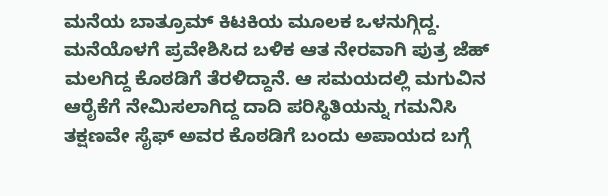ಮನೆಯ ಬಾತ್ರೂಮ್ ಕಿಟಕಿಯ ಮೂಲಕ ಒಳನುಗ್ಗಿದ್ದ. ಮನೆಯೊಳಗೆ ಪ್ರವೇಶಿಸಿದ ಬಳಿಕ ಆತ ನೇರವಾಗಿ ಪುತ್ರ ಜೆಹ್ ಮಲಗಿದ್ದ ಕೊಠಡಿಗೆ ತೆರಳಿದ್ದಾನೆ. ಆ ಸಮಯದಲ್ಲಿ ಮಗುವಿನ ಆರೈಕೆಗೆ ನೇಮಿಸಲಾಗಿದ್ದ ದಾದಿ ಪರಿಸ್ಥಿತಿಯನ್ನು ಗಮನಿಸಿ ತಕ್ಷಣವೇ ಸೈಫ್ ಅವರ ಕೊಠಡಿಗೆ ಬಂದು ಅಪಾಯದ ಬಗ್ಗೆ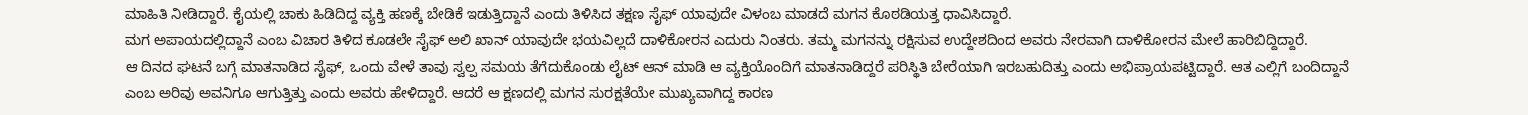ಮಾಹಿತಿ ನೀಡಿದ್ದಾರೆ. ಕೈಯಲ್ಲಿ ಚಾಕು ಹಿಡಿದಿದ್ದ ವ್ಯಕ್ತಿ ಹಣಕ್ಕೆ ಬೇಡಿಕೆ ಇಡುತ್ತಿದ್ದಾನೆ ಎಂದು ತಿಳಿಸಿದ ತಕ್ಷಣ ಸೈಫ್ ಯಾವುದೇ ವಿಳಂಬ ಮಾಡದೆ ಮಗನ ಕೊಠಡಿಯತ್ತ ಧಾವಿಸಿದ್ದಾರೆ.
ಮಗ ಅಪಾಯದಲ್ಲಿದ್ದಾನೆ ಎಂಬ ವಿಚಾರ ತಿಳಿದ ಕೂಡಲೇ ಸೈಫ್ ಅಲಿ ಖಾನ್ ಯಾವುದೇ ಭಯವಿಲ್ಲದೆ ದಾಳಿಕೋರನ ಎದುರು ನಿಂತರು. ತಮ್ಮ ಮಗನನ್ನು ರಕ್ಷಿಸುವ ಉದ್ದೇಶದಿಂದ ಅವರು ನೇರವಾಗಿ ದಾಳಿಕೋರನ ಮೇಲೆ ಹಾರಿಬಿದ್ದಿದ್ದಾರೆ.
ಆ ದಿನದ ಘಟನೆ ಬಗ್ಗೆ ಮಾತನಾಡಿದ ಸೈಫ್, ಒಂದು ವೇಳೆ ತಾವು ಸ್ವಲ್ಪ ಸಮಯ ತೆಗೆದುಕೊಂಡು ಲೈಟ್ ಆನ್ ಮಾಡಿ ಆ ವ್ಯಕ್ತಿಯೊಂದಿಗೆ ಮಾತನಾಡಿದ್ದರೆ ಪರಿಸ್ಥಿತಿ ಬೇರೆಯಾಗಿ ಇರಬಹುದಿತ್ತು ಎಂದು ಅಭಿಪ್ರಾಯಪಟ್ಟಿದ್ದಾರೆ. ಆತ ಎಲ್ಲಿಗೆ ಬಂದಿದ್ದಾನೆ ಎಂಬ ಅರಿವು ಅವನಿಗೂ ಆಗುತ್ತಿತ್ತು ಎಂದು ಅವರು ಹೇಳಿದ್ದಾರೆ. ಆದರೆ ಆ ಕ್ಷಣದಲ್ಲಿ ಮಗನ ಸುರಕ್ಷತೆಯೇ ಮುಖ್ಯವಾಗಿದ್ದ ಕಾರಣ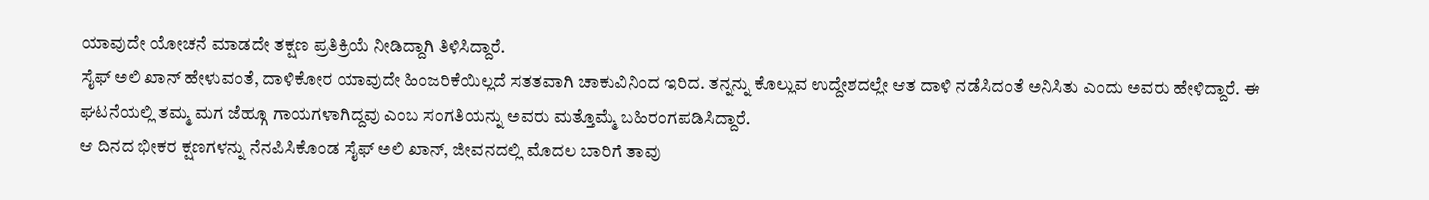ಯಾವುದೇ ಯೋಚನೆ ಮಾಡದೇ ತಕ್ಷಣ ಪ್ರತಿಕ್ರಿಯೆ ನೀಡಿದ್ದಾಗಿ ತಿಳಿಸಿದ್ದಾರೆ.
ಸೈಫ್ ಅಲಿ ಖಾನ್ ಹೇಳುವಂತೆ, ದಾಳಿಕೋರ ಯಾವುದೇ ಹಿಂಜರಿಕೆಯಿಲ್ಲದೆ ಸತತವಾಗಿ ಚಾಕುವಿನಿಂದ ಇರಿದ. ತನ್ನನ್ನು ಕೊಲ್ಲುವ ಉದ್ದೇಶದಲ್ಲೇ ಆತ ದಾಳಿ ನಡೆಸಿದಂತೆ ಅನಿಸಿತು ಎಂದು ಅವರು ಹೇಳಿದ್ದಾರೆ. ಈ ಘಟನೆಯಲ್ಲಿ ತಮ್ಮ ಮಗ ಜೆಹ್ಗೂ ಗಾಯಗಳಾಗಿದ್ದವು ಎಂಬ ಸಂಗತಿಯನ್ನು ಅವರು ಮತ್ತೊಮ್ಮೆ ಬಹಿರಂಗಪಡಿಸಿದ್ದಾರೆ.
ಆ ದಿನದ ಭೀಕರ ಕ್ಷಣಗಳನ್ನು ನೆನಪಿಸಿಕೊಂಡ ಸೈಫ್ ಅಲಿ ಖಾನ್, ಜೀವನದಲ್ಲಿ ಮೊದಲ ಬಾರಿಗೆ ತಾವು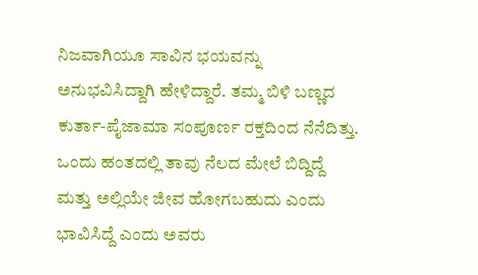ನಿಜವಾಗಿಯೂ ಸಾವಿನ ಭಯವನ್ನು ಅನುಭವಿಸಿದ್ದಾಗಿ ಹೇಳಿದ್ದಾರೆ. ತಮ್ಮ ಬಿಳಿ ಬಣ್ಣದ ಕುರ್ತಾ-ಪೈಜಾಮಾ ಸಂಪೂರ್ಣ ರಕ್ತದಿಂದ ನೆನೆದಿತ್ತು. ಒಂದು ಹಂತದಲ್ಲಿ ತಾವು ನೆಲದ ಮೇಲೆ ಬಿದ್ದಿದ್ದೆ ಮತ್ತು ಅಲ್ಲಿಯೇ ಜೀವ ಹೋಗಬಹುದು ಎಂದು ಭಾವಿಸಿದ್ದೆ ಎಂದು ಅವರು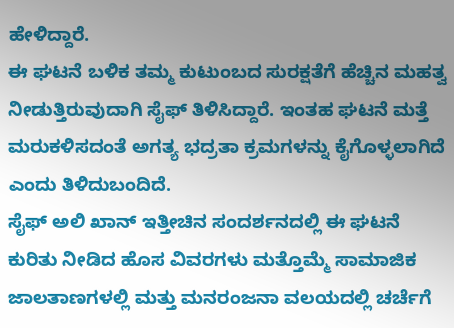ಹೇಳಿದ್ದಾರೆ.
ಈ ಘಟನೆ ಬಳಿಕ ತಮ್ಮ ಕುಟುಂಬದ ಸುರಕ್ಷತೆಗೆ ಹೆಚ್ಚಿನ ಮಹತ್ವ ನೀಡುತ್ತಿರುವುದಾಗಿ ಸೈಫ್ ತಿಳಿಸಿದ್ದಾರೆ. ಇಂತಹ ಘಟನೆ ಮತ್ತೆ ಮರುಕಳಿಸದಂತೆ ಅಗತ್ಯ ಭದ್ರತಾ ಕ್ರಮಗಳನ್ನು ಕೈಗೊಳ್ಳಲಾಗಿದೆ ಎಂದು ತಿಳಿದುಬಂದಿದೆ.
ಸೈಫ್ ಅಲಿ ಖಾನ್ ಇತ್ತೀಚಿನ ಸಂದರ್ಶನದಲ್ಲಿ ಈ ಘಟನೆ ಕುರಿತು ನೀಡಿದ ಹೊಸ ವಿವರಗಳು ಮತ್ತೊಮ್ಮೆ ಸಾಮಾಜಿಕ ಜಾಲತಾಣಗಳಲ್ಲಿ ಮತ್ತು ಮನರಂಜನಾ ವಲಯದಲ್ಲಿ ಚರ್ಚೆಗೆ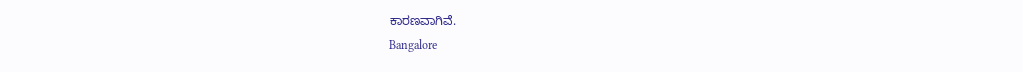ಕಾರಣವಾಗಿವೆ.
Bangalore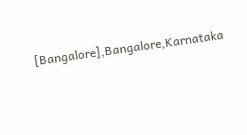[Bangalore],Bangalore,Karnataka